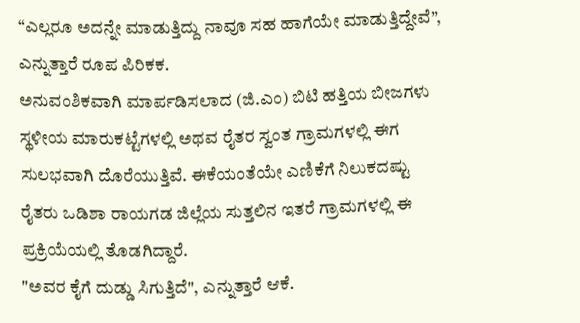“ಎಲ್ಲರೂ ಅದನ್ನೇ ಮಾಡುತ್ತಿದ್ದು ನಾವೂ ಸಹ ಹಾಗೆಯೇ ಮಾಡುತ್ತಿದ್ದೇವೆ”, ಎನ್ನುತ್ತಾರೆ ರೂಪ ಪಿರಿಕಕ.
ಅನುವಂಶಿಕವಾಗಿ ಮಾರ್ಪಡಿಸಲಾದ (ಜಿ.ಎಂ) ಬಿಟಿ ಹತ್ತಿಯ ಬೀಜಗಳು ಸ್ಥಳೀಯ ಮಾರುಕಟ್ಟೆಗಳಲ್ಲಿ ಅಥವ ರೈತರ ಸ್ವಂತ ಗ್ರಾಮಗಳಲ್ಲಿ ಈಗ ಸುಲಭವಾಗಿ ದೊರೆಯುತ್ತಿವೆ. ಈಕೆಯಂತೆಯೇ ಎಣಿಕೆಗೆ ನಿಲುಕದಷ್ಟು ರೈತರು ಒಡಿಶಾ ರಾಯಗಡ ಜಿಲ್ಲೆಯ ಸುತ್ತಲಿನ ಇತರೆ ಗ್ರಾಮಗಳಲ್ಲಿ ಈ ಪ್ರಕ್ರಿಯೆಯಲ್ಲಿ ತೊಡಗಿದ್ದಾರೆ.
"ಅವರ ಕೈಗೆ ದುಡ್ಡು ಸಿಗುತ್ತಿದೆ", ಎನ್ನುತ್ತಾರೆ ಆಕೆ.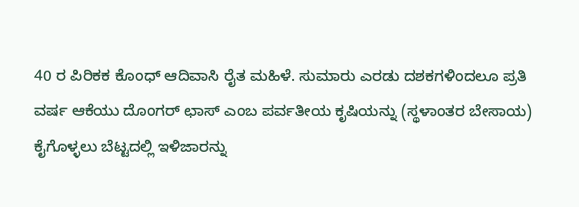40 ರ ಪಿರಿಕಕ ಕೊಂಧ್ ಆದಿವಾಸಿ ರೈತ ಮಹಿಳೆ. ಸುಮಾರು ಎರಡು ದಶಕಗಳಿಂದಲೂ ಪ್ರತಿ ವರ್ಷ ಆಕೆಯು ದೊಂಗರ್ ಛಾಸ್ ಎಂಬ ಪರ್ವತೀಯ ಕೃಷಿಯನ್ನು (ಸ್ಥಳಾಂತರ ಬೇಸಾಯ) ಕೈಗೊಳ್ಳಲು ಬೆಟ್ಟದಲ್ಲಿ ಇಳಿಜಾರನ್ನು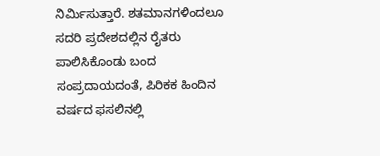ನಿರ್ಮಿಸುತ್ತಾರೆ. ಶತಮಾನಗಳಿಂದಲೂ ಸದರಿ ಪ್ರದೇಶದಲ್ಲಿನ ರೈತರು ಪಾಲಿಸಿಕೊಂಡು ಬಂದ ಸಂಪ್ರದಾಯದಂತೆ, ಪಿರಿಕಕ ಹಿಂದಿನ ವರ್ಷದ ಫಸಲಿನಲ್ಲಿ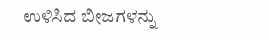ಉಳಿಸಿದ ಬೀಜಗಳನ್ನು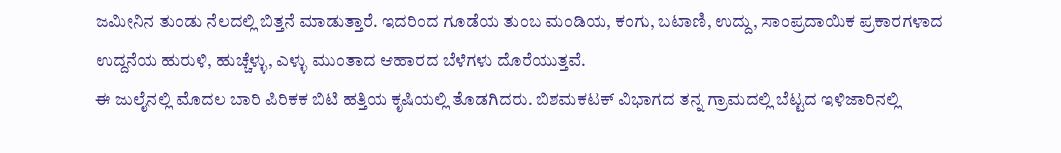ಜಮೀನಿನ ತುಂಡು ನೆಲದಲ್ಲಿ ಬಿತ್ತನೆ ಮಾಡುತ್ತಾರೆ. ಇದರಿಂದ ಗೂಡೆಯ ತುಂಬ ಮಂಡಿಯ, ಕಂಗು, ಬಟಾಣಿ, ಉದ್ದು, ಸಾಂಪ್ರದಾಯಿಕ ಪ್ರಕಾರಗಳಾದ ಉದ್ದನೆಯ ಹುರುಳಿ, ಹುಚ್ಚೆಳ್ಳು, ಎಳ್ಳು ಮುಂತಾದ ಆಹಾರದ ಬೆಳೆಗಳು ದೊರೆಯುತ್ತವೆ.
ಈ ಜುಲೈನಲ್ಲಿ ಮೊದಲ ಬಾರಿ ಪಿರಿಕಕ ಬಿಟಿ ಹತ್ತಿಯ ಕೃಷಿಯಲ್ಲಿ ತೊಡಗಿದರು. ಬಿಶಮಕಟಕ್ ವಿಭಾಗದ ತನ್ನ ಗ್ರಾಮದಲ್ಲಿ ಬೆಟ್ಟದ ಇಳಿಜಾರಿನಲ್ಲಿ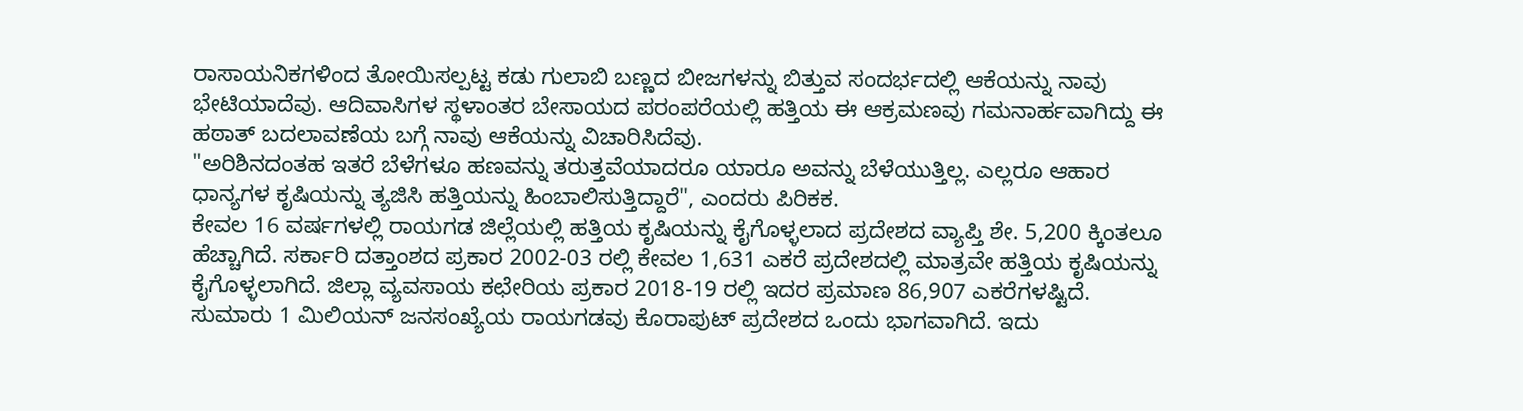ರಾಸಾಯನಿಕಗಳಿಂದ ತೋಯಿಸಲ್ಪಟ್ಟ ಕಡು ಗುಲಾಬಿ ಬಣ್ಣದ ಬೀಜಗಳನ್ನು ಬಿತ್ತುವ ಸಂದರ್ಭದಲ್ಲಿ ಆಕೆಯನ್ನು ನಾವು ಭೇಟಿಯಾದೆವು. ಆದಿವಾಸಿಗಳ ಸ್ಥಳಾಂತರ ಬೇಸಾಯದ ಪರಂಪರೆಯಲ್ಲಿ ಹತ್ತಿಯ ಈ ಆಕ್ರಮಣವು ಗಮನಾರ್ಹವಾಗಿದ್ದು ಈ ಹಠಾತ್ ಬದಲಾವಣೆಯ ಬಗ್ಗೆ ನಾವು ಆಕೆಯನ್ನು ವಿಚಾರಿಸಿದೆವು.
"ಅರಿಶಿನದಂತಹ ಇತರೆ ಬೆಳೆಗಳೂ ಹಣವನ್ನು ತರುತ್ತವೆಯಾದರೂ ಯಾರೂ ಅವನ್ನು ಬೆಳೆಯುತ್ತಿಲ್ಲ. ಎಲ್ಲರೂ ಆಹಾರ ಧಾನ್ಯಗಳ ಕೃಷಿಯನ್ನು ತ್ಯಜಿಸಿ ಹತ್ತಿಯನ್ನು ಹಿಂಬಾಲಿಸುತ್ತಿದ್ದಾರೆ", ಎಂದರು ಪಿರಿಕಕ.
ಕೇವಲ 16 ವರ್ಷಗಳಲ್ಲಿ ರಾಯಗಡ ಜಿಲ್ಲೆಯಲ್ಲಿ ಹತ್ತಿಯ ಕೃಷಿಯನ್ನು ಕೈಗೊಳ್ಳಲಾದ ಪ್ರದೇಶದ ವ್ಯಾಪ್ತಿ ಶೇ. 5,200 ಕ್ಕಿಂತಲೂ ಹೆಚ್ಚಾಗಿದೆ. ಸರ್ಕಾರಿ ದತ್ತಾಂಶದ ಪ್ರಕಾರ 2002-03 ರಲ್ಲಿ ಕೇವಲ 1,631 ಎಕರೆ ಪ್ರದೇಶದಲ್ಲಿ ಮಾತ್ರವೇ ಹತ್ತಿಯ ಕೃಷಿಯನ್ನು ಕೈಗೊಳ್ಳಲಾಗಿದೆ. ಜಿಲ್ಲಾ ವ್ಯವಸಾಯ ಕಛೇರಿಯ ಪ್ರಕಾರ 2018-19 ರಲ್ಲಿ ಇದರ ಪ್ರಮಾಣ 86,907 ಎಕರೆಗಳಷ್ಟಿದೆ.
ಸುಮಾರು 1 ಮಿಲಿಯನ್ ಜನಸಂಖ್ಯೆಯ ರಾಯಗಡವು ಕೊರಾಪುಟ್ ಪ್ರದೇಶದ ಒಂದು ಭಾಗವಾಗಿದೆ. ಇದು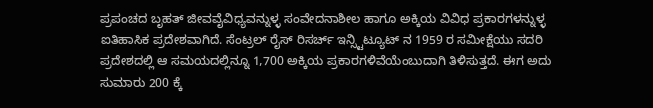ಪ್ರಪಂಚದ ಬೃಹತ್ ಜೀವವೈವಿಧ್ಯವನ್ನುಳ್ಳ ಸಂವೇದನಾಶೀಲ ಹಾಗೂ ಅಕ್ಕಿಯ ವಿವಿಧ ಪ್ರಕಾರಗಳನ್ನುಳ್ಳ ಐತಿಹಾಸಿಕ ಪ್ರದೇಶವಾಗಿದೆ. ಸೆಂಟ್ರಲ್ ರೈಸ್ ರಿಸರ್ಚ್ ಇನ್ಸ್ಟಿಟ್ಯೂಟ್ ನ 1959 ರ ಸಮೀಕ್ಷೆಯು ಸದರಿ ಪ್ರದೇಶದಲ್ಲಿ ಆ ಸಮಯದಲ್ಲಿನ್ನೂ 1,700 ಅಕ್ಕಿಯ ಪ್ರಕಾರಗಳಿವೆಯೆಂಬುದಾಗಿ ತಿಳಿಸುತ್ತದೆ. ಈಗ ಅದು ಸುಮಾರು 200 ಕ್ಕೆ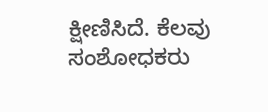ಕ್ಷೀಣಿಸಿದೆ. ಕೆಲವು ಸಂಶೋಧಕರು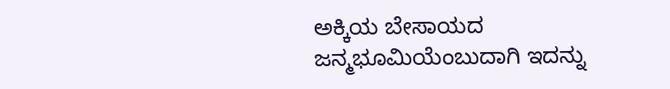ಅಕ್ಕಿಯ ಬೇಸಾಯದ ಜನ್ಮಭೂಮಿಯೆಂಬುದಾಗಿ ಇದನ್ನು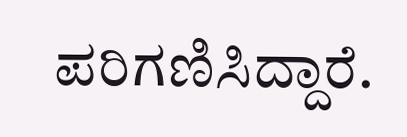ಪರಿಗಣಿಸಿದ್ದಾರೆ.